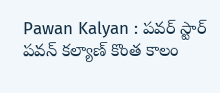Pawan Kalyan : పవర్ స్టార్ పవన్ కల్యాణ్ కొంత కాలం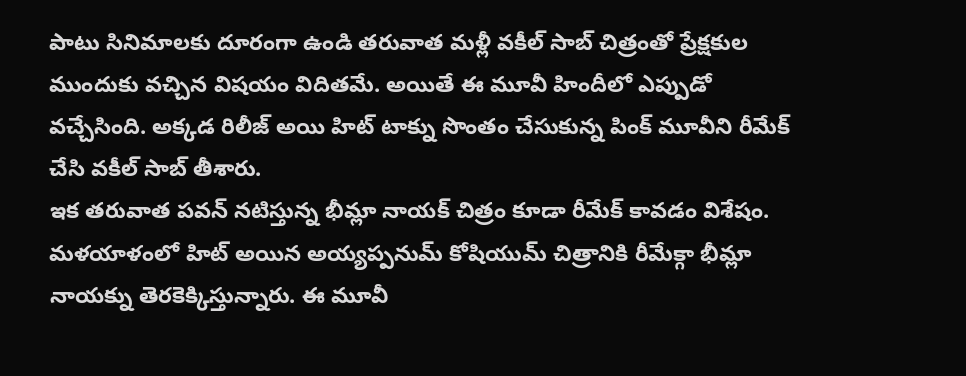పాటు సినిమాలకు దూరంగా ఉండి తరువాత మళ్లీ వకీల్ సాబ్ చిత్రంతో ప్రేక్షకుల ముందుకు వచ్చిన విషయం విదితమే. అయితే ఈ మూవీ హిందీలో ఎప్పుడో వచ్చేసింది. అక్కడ రిలీజ్ అయి హిట్ టాక్ను సొంతం చేసుకున్న పింక్ మూవీని రీమేక్ చేసి వకీల్ సాబ్ తీశారు.
ఇక తరువాత పవన్ నటిస్తున్న భీమ్లా నాయక్ చిత్రం కూడా రీమేక్ కావడం విశేషం. మళయాళంలో హిట్ అయిన అయ్యప్పనుమ్ కోషియుమ్ చిత్రానికి రీమేక్గా భీమ్లా నాయక్ను తెరకెక్కిస్తున్నారు. ఈ మూవీ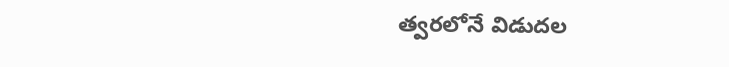త్వరలోనే విడుదల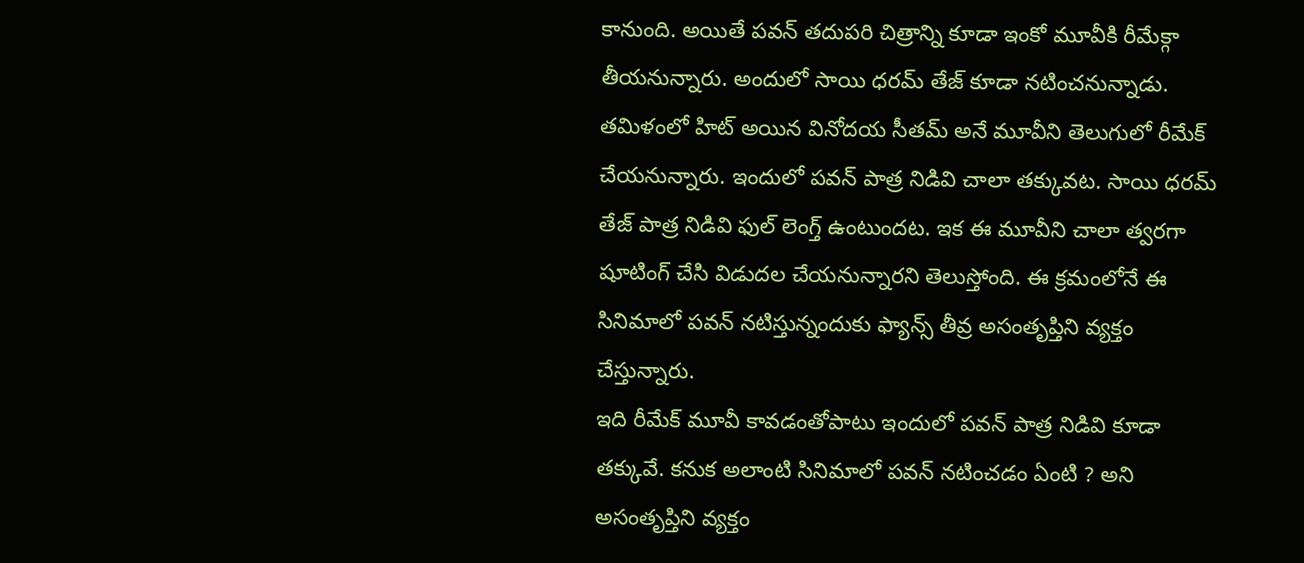కానుంది. అయితే పవన్ తదుపరి చిత్రాన్ని కూడా ఇంకో మూవీకి రీమేక్గా తీయనున్నారు. అందులో సాయి ధరమ్ తేజ్ కూడా నటించనున్నాడు.
తమిళంలో హిట్ అయిన వినోదయ సీతమ్ అనే మూవీని తెలుగులో రీమేక్ చేయనున్నారు. ఇందులో పవన్ పాత్ర నిడివి చాలా తక్కువట. సాయి ధరమ్ తేజ్ పాత్ర నిడివి ఫుల్ లెంగ్త్ ఉంటుందట. ఇక ఈ మూవీని చాలా త్వరగా షూటింగ్ చేసి విడుదల చేయనున్నారని తెలుస్తోంది. ఈ క్రమంలోనే ఈ సినిమాలో పవన్ నటిస్తున్నందుకు ఫ్యాన్స్ తీవ్ర అసంతృప్తిని వ్యక్తం చేస్తున్నారు.
ఇది రీమేక్ మూవీ కావడంతోపాటు ఇందులో పవన్ పాత్ర నిడివి కూడా తక్కువే. కనుక అలాంటి సినిమాలో పవన్ నటించడం ఏంటి ? అని అసంతృప్తిని వ్యక్తం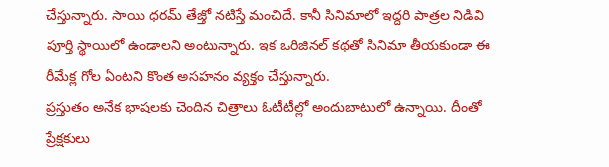చేస్తున్నారు. సాయి ధరమ్ తేజ్తో నటిస్తే మంచిదే. కానీ సినిమాలో ఇద్దరి పాత్రల నిడివి పూర్తి స్థాయిలో ఉండాలని అంటున్నారు. ఇక ఒరిజినల్ కథతో సినిమా తీయకుండా ఈ రీమేక్ల గోల ఏంటని కొంత అసహనం వ్యక్తం చేస్తున్నారు.
ప్రస్తుతం అనేక భాషలకు చెందిన చిత్రాలు ఓటీటీల్లో అందుబాటులో ఉన్నాయి. దీంతో ప్రేక్షకులు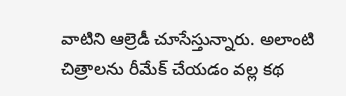వాటిని ఆల్రెడీ చూసేస్తున్నారు. అలాంటి చిత్రాలను రీమేక్ చేయడం వల్ల కథ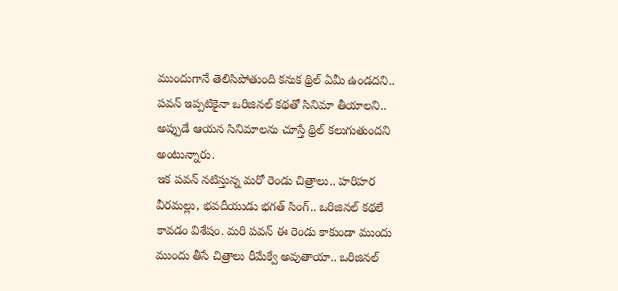ముందుగానే తెలిసిపోతుంది కనుక థ్రిల్ ఏమీ ఉండదని.. పవన్ ఇప్పటికైనా ఒరిజినల్ కథతో సినిమా తీయాలని.. అప్పుడే ఆయన సినిమాలను చూస్తే థ్రిల్ కలుగుతుందని అంటున్నారు.
ఇక పవన్ నటిస్తున్న మరో రెండు చిత్రాలు.. హరిహర వీరమల్లు, భవదీయుడు భగత్ సింగ్.. ఒరిజినల్ కథలే కావడం విశేషం. మరి పవన్ ఈ రెండు కాకుండా ముందు ముందు తీసే చిత్రాలు రీమేక్వే అవుతాయా.. ఒరిజినల్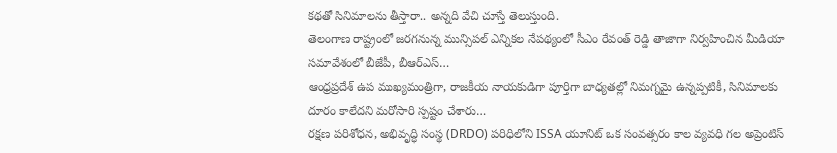కథతో సినిమాలను తీస్తారా.. అన్నది వేచి చూస్తే తెలుస్తుంది.
తెలంగాణ రాష్ట్రంలో జరగనున్న మున్సిపల్ ఎన్నికల నేపథ్యంలో సీఎం రేవంత్ రెడ్డి తాజాగా నిర్వహించిన మీడియా సమావేశంలో బీజేపీ, బీఆర్ఎస్…
ఆంధ్రప్రదేశ్ ఉప ముఖ్యమంత్రిగా, రాజకీయ నాయకుడిగా పూర్తిగా బాధ్యతల్లో నిమగ్నమై ఉన్నప్పటికీ, సినిమాలకు దూరం కాలేదని మరోసారి స్పష్టం చేశారు…
రక్షణ పరిశోధన, అభివృద్ధి సంస్థ (DRDO) పరిధిలోని ISSA యూనిట్ ఒక సంవత్సరం కాల వ్యవధి గల అప్రెంటిస్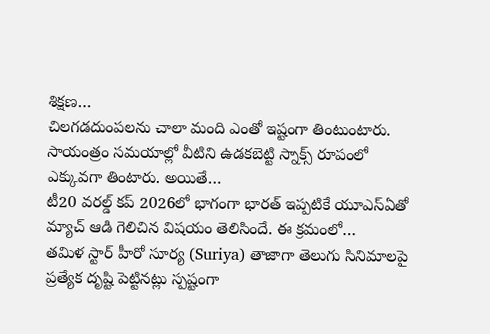శిక్షణ…
చిలగడదుంపలను చాలా మంది ఎంతో ఇష్టంగా తింటుంటారు. సాయంత్రం సమయాల్లో వీటిని ఉడకబెట్టి స్నాక్స్ రూపంలో ఎక్కువగా తింటారు. అయితే…
టీ20 వరల్డ్ కప్ 2026లో భాగంగా భారత్ ఇప్పటికే యూఎస్ఏతో మ్యాచ్ ఆడి గెలిచిన విషయం తెలిసిందే. ఈ క్రమంలో…
తమిళ స్టార్ హీరో సూర్య (Suriya) తాజాగా తెలుగు సినిమాలపై ప్రత్యేక దృష్టి పెట్టినట్లు స్పష్టంగా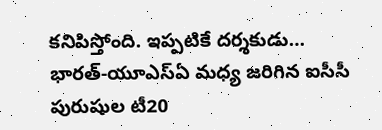కనిపిస్తోంది. ఇప్పటికే దర్శకుడు…
భారత్-యూఎస్ఏ మధ్య జరిగిన ఐసీసీ పురుషుల టీ20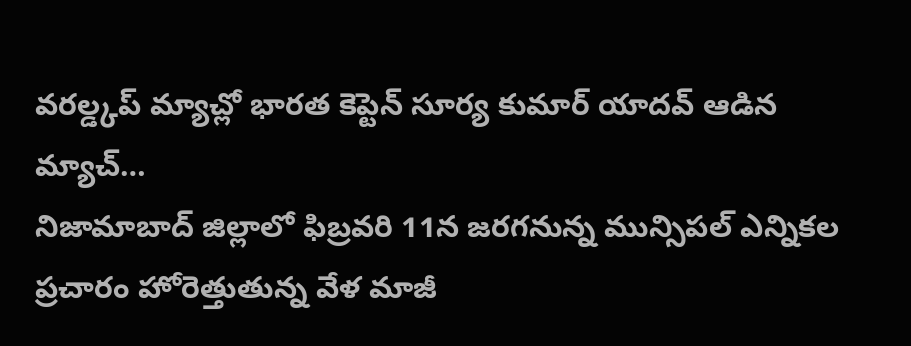వరల్డ్కప్ మ్యాచ్లో భారత కెప్టెన్ సూర్య కుమార్ యాదవ్ ఆడిన మ్యాచ్…
నిజామాబాద్ జిల్లాలో ఫిబ్రవరి 11న జరగనున్న మున్సిపల్ ఎన్నికల ప్రచారం హోరెత్తుతున్న వేళ మాజీ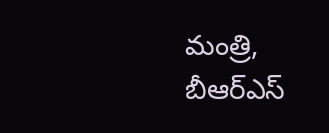మంత్రి, బీఆర్ఎస్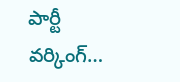పార్టీ వర్కింగ్…